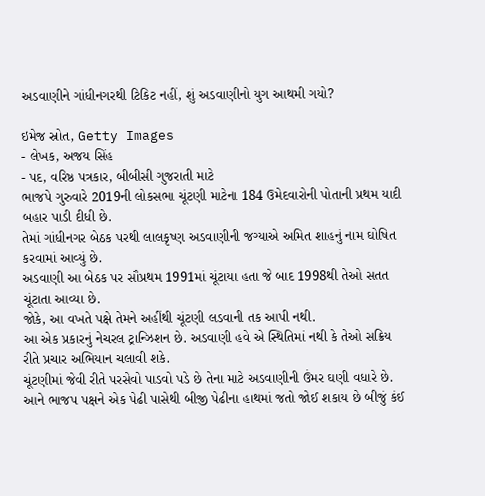અડવાણીને ગાંધીનગરથી ટિકિટ નહીં, શું અડવાણીનો યુગ આથમી ગયો?

ઇમેજ સ્રોત, Getty Images
- લેખક, અજય સિંહ
- પદ, વરિષ્ઠ પત્રકાર, બીબીસી ગુજરાતી માટે
ભાજપે ગુરુવારે 2019ની લોકસભા ચૂંટણી માટેના 184 ઉમેદવારોની પોતાની પ્રથમ યાદી બહાર પાડી દીધી છે.
તેમાં ગાંધીનગર બેઠક પરથી લાલકૃષ્ણ અડવાણીની જગ્યાએ અમિત શાહનું નામ ઘોષિત કરવામાં આવ્યું છે.
અડવાણી આ બેઠક પર સૌપ્રથમ 1991માં ચૂંટાયા હતા જે બાદ 1998થી તેઓ સતત ચૂંટાતા આવ્યા છે.
જોકે, આ વખતે પક્ષે તેમને અહીંથી ચૂંટણી લડવાની તક આપી નથી.
આ એક પ્રકારનું નેચરલ ટ્રાન્ઝિશન છે. અડવાણી હવે એ સ્થિતિમાં નથી કે તેઓ સક્રિય રીતે પ્રચાર અભિયાન ચલાવી શકે.
ચૂંટણીમાં જેવી રીતે પરસેવો પાડવો પડે છે તેના માટે અડવાણીની ઉંમર ઘણી વધારે છે.
આને ભાજપ પક્ષને એક પેઢી પાસેથી બીજી પેઢીના હાથમાં જતો જોઈ શકાય છે બીજું કંઈ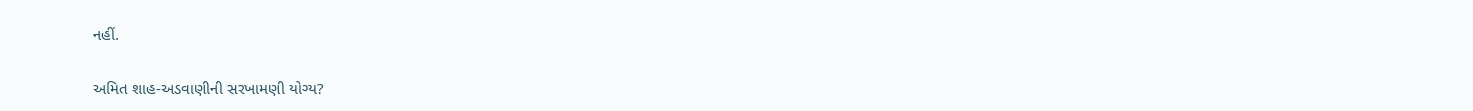નહીં.

અમિત શાહ-અડવાણીની સરખામણી યોગ્ય?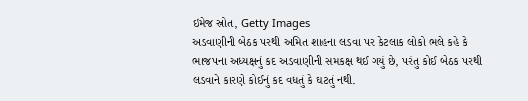ઇમેજ સ્રોત, Getty Images
અડવાણીની બેઠક પરથી અમિત શાહના લડવા પર કેટલાક લોકો ભલે કહે કે ભાજપના અધ્યક્ષનું કદ અડવાણીની સમકક્ષ થઈ ગયું છે, પરંતુ કોઈ બેઠક પરથી લડવાને કારણે કોઈનું કદ વધતું કે ઘટતું નથી.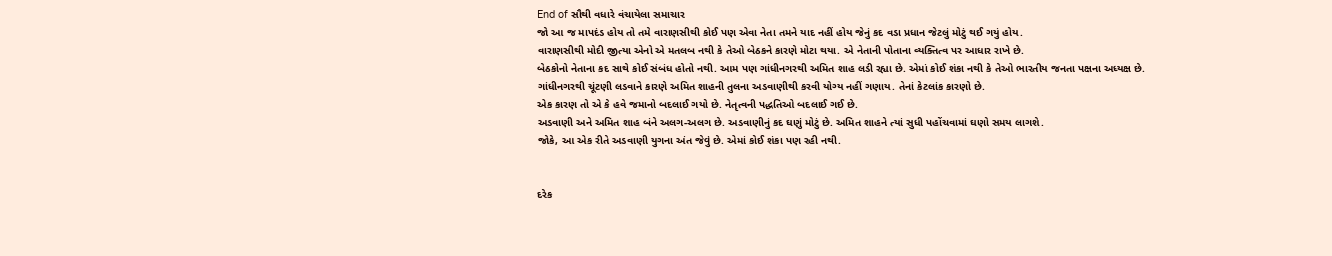End of સૌથી વધારે વંચાયેલા સમાચાર
જો આ જ માપદંડ હોય તો તમે વારાણસીથી કોઈ પણ એવા નેતા તમને યાદ નહીં હોય જેનું કદ વડા પ્રધાન જેટલું મોટું થઈ ગયું હોય.
વારાણસીથી મોદી જીત્યા એનો એ મતલબ નથી કે તેઓ બેઠકને કારણે મોટા થયા. એ નેતાની પોતાના વ્યક્તિત્વ પર આધાર રાખે છે.
બેઠકોનો નેતાના કદ સાથે કોઈ સંબંધ હોતો નથી. આમ પણ ગાંધીનગરથી અમિત શાહ લડી રહ્યા છે. એમાં કોઈ શંકા નથી કે તેઓ ભારતીય જનતા પક્ષના અધ્યક્ષ છે.
ગાંધીનગરથી ચૂંટણી લડવાને કારણે અમિત શાહની તુલના અડવાણીથી કરવી યોગ્ય નહીં ગણાય. તેનાં કેટલાંક કારણો છે.
એક કારણ તો એ કે હવે જમાનો બદલાઈ ગયો છે. નેતૃત્વની પદ્ધતિઓ બદલાઈ ગઈ છે.
અડવાણી અને અમિત શાહ બંને અલગ-અલગ છે. અડવાણીનું કદ ઘણું મોટું છે. અમિત શાહને ત્યાં સુધી પહોંચવામાં ઘણો સમય લાગશે.
જોકે, આ એક રીતે અડવાણી યુગના અંત જેવું છે. એમાં કોઈ શંકા પણ રહી નથી.


દરેક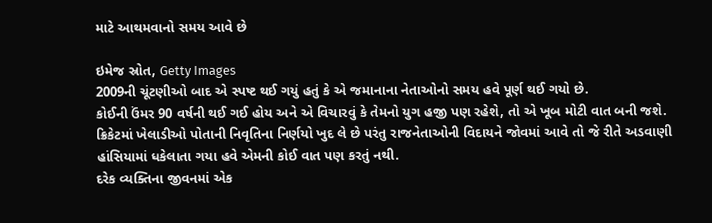માટે આથમવાનો સમય આવે છે

ઇમેજ સ્રોત, Getty Images
2009ની ચૂંટણીઓ બાદ એ સ્પષ્ટ થઈ ગયું હતું કે એ જમાનાના નેતાઓનો સમય હવે પૂર્ણ થઈ ગયો છે.
કોઈની ઉંમર 90 વર્ષની થઈ ગઈ હોય અને એ વિચારવું કે તેમનો યુગ હજી પણ રહેશે, તો એ ખૂબ મોટી વાત બની જશે.
ક્રિકેટમાં ખેલાડીઓ પોતાની નિવૃતિના નિર્ણયો ખુદ લે છે પરંતુ રાજનેતાઓની વિદાયને જોવમાં આવે તો જે રીતે અડવાણી હાંસિયામાં ધકેલાતા ગયા હવે એમની કોઈ વાત પણ કરતું નથી.
દરેક વ્યક્તિના જીવનમાં એક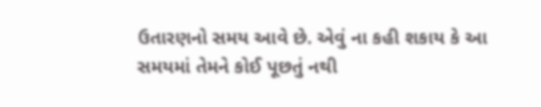ઉતારણનો સમય આવે છે. એવું ના કહી શકાય કે આ સમયમાં તેમને કોઈ પૂછતું નથી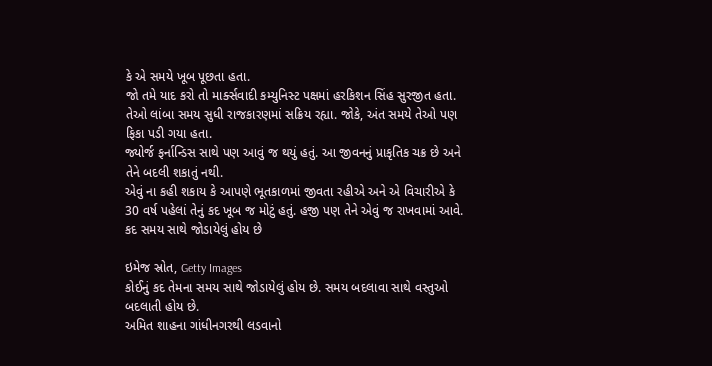કે એ સમયે ખૂબ પૂછતા હતા.
જો તમે યાદ કરો તો માર્ક્સવાદી કમ્યુનિસ્ટ પક્ષમાં હરકિશન સિંહ સુરજીત હતા. તેઓ લાંબા સમય સુધી રાજકારણમાં સક્રિય રહ્યા. જોકે, અંત સમયે તેઓ પણ ફિકા પડી ગયા હતા.
જ્યોર્જ ફર્નાન્ડિસ સાથે પણ આવું જ થયું હતું. આ જીવનનું પ્રાકૃતિક ચક્ર છે અને તેને બદલી શકાતું નથી.
એવું ના કહી શકાય કે આપણે ભૂતકાળમાં જીવતા રહીએ અને એ વિચારીએ કે 30 વર્ષ પહેલાં તેનું કદ ખૂબ જ મોટું હતું. હજી પણ તેને એવું જ રાખવામાં આવે.
કદ સમય સાથે જોડાયેલું હોય છે

ઇમેજ સ્રોત, Getty Images
કોઈનું કદ તેમના સમય સાથે જોડાયેલું હોય છે. સમય બદલાવા સાથે વસ્તુઓ બદલાતી હોય છે.
અમિત શાહના ગાંધીનગરથી લડવાનો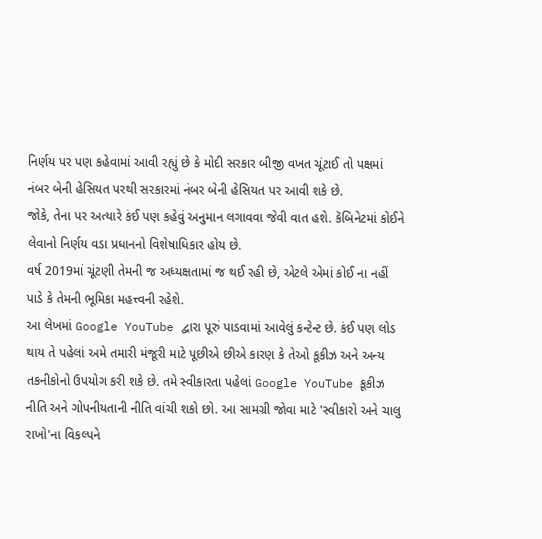નિર્ણય પર પણ કહેવામાં આવી રહ્યું છે કે મોદી સરકાર બીજી વખત ચૂંટાઈ તો પક્ષમાં નંબર બેની હેસિયત પરથી સરકારમાં નંબર બેની હેસિયત પર આવી શકે છે.
જોકે, તેના પર અત્યારે કંઈ પણ કહેવું અનુમાન લગાવવા જેવી વાત હશે. કૅબિનેટમાં કોઈને લેવાનો નિર્ણય વડા પ્રધાનનો વિશેષાધિકાર હોય છે.
વર્ષ 2019માં ચૂંટણી તેમની જ અધ્યક્ષતામાં જ થઈ રહી છે, એટલે એમાં કોઈ ના નહીં પાડે કે તેમની ભૂમિકા મહત્ત્વની રહેશે.
આ લેખમાં Google YouTube દ્વારા પૂરું પાડવામાં આવેલું કન્ટેન્ટ છે. કંઈ પણ લોડ થાય તે પહેલાં અમે તમારી મંજૂરી માટે પૂછીએ છીએ કારણ કે તેઓ કૂકીઝ અને અન્ય તકનીકોનો ઉપયોગ કરી શકે છે. તમે સ્વીકારતા પહેલાં Google YouTube કૂકીઝ નીતિ અને ગોપનીયતાની નીતિ વાંચી શકો છો. આ સામગ્રી જોવા માટે 'સ્વીકારો અને ચાલુ રાખો'ના વિકલ્પને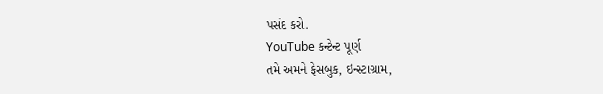પસંદ કરો.
YouTube કન્ટેન્ટ પૂર્ણ
તમે અમને ફેસબુક, ઇન્સ્ટાગ્રામ,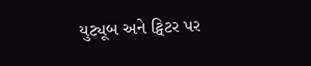યુટ્યૂબ અને ટ્વિટર પર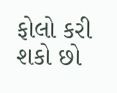ફોલો કરી શકો છો